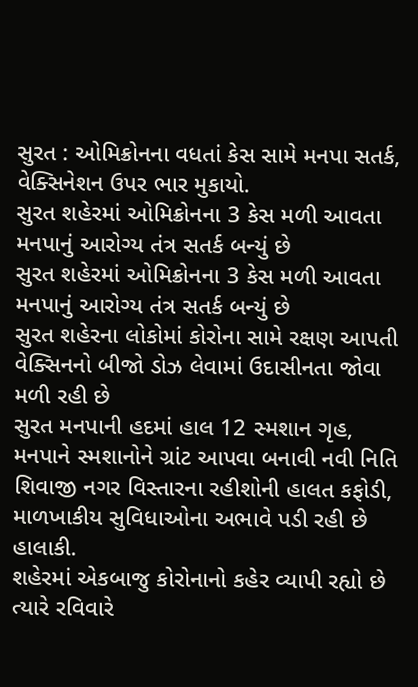સુરત : ઓમિક્રોનના વધતાં કેસ સામે મનપા સતર્ક, વેક્સિનેશન ઉપર ભાર મુકાયો.
સુરત શહેરમાં ઓમિક્રોનના 3 કેસ મળી આવતા મનપાનું આરોગ્ય તંત્ર સતર્ક બન્યું છે
સુરત શહેરમાં ઓમિક્રોનના 3 કેસ મળી આવતા મનપાનું આરોગ્ય તંત્ર સતર્ક બન્યું છે
સુરત શહેરના લોકોમાં કોરોના સામે રક્ષણ આપતી વેક્સિનનો બીજો ડોઝ લેવામાં ઉદાસીનતા જોવા મળી રહી છે
સુરત મનપાની હદમાં હાલ 12 સ્મશાન ગૃહ, મનપાને સ્મશાનોને ગ્રાંટ આપવા બનાવી નવી નિતિ
શિવાજી નગર વિસ્તારના રહીશોની હાલત કફોડી, માળખાકીય સુવિધાઓના અભાવે પડી રહી છે હાલાકી.
શહેરમાં એકબાજુ કોરોનાનો કહેર વ્યાપી રહ્યો છે ત્યારે રવિવારે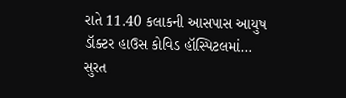રાતે 11.40 કલાકની આસપાસ આયુષ ડૉક્ટર હાઉસ કોવિડ હૉસ્પિટલમાં…
સુરત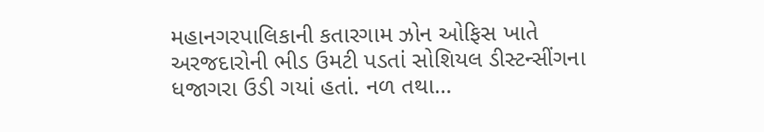મહાનગરપાલિકાની કતારગામ ઝોન ઓફિસ ખાતે અરજદારોની ભીડ ઉમટી પડતાં સોશિયલ ડીસ્ટન્સીંગના ધજાગરા ઉડી ગયાં હતાં. નળ તથા…